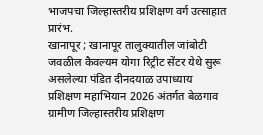भाजपचा जिल्हास्तरीय प्रशिक्षण वर्ग उत्साहात प्रारंभ.
खानापूर ; खानापूर तालुक्यातील जांबोटी जवळील कैवल्यम योगा रिट्रीट सेंटर येथे सुरू असलेल्या पंडित दीनदयाळ उपाध्याय प्रशिक्षण महाभियान 2026 अंतर्गत बेळगाव ग्रामीण जिल्हास्तरीय प्रशिक्षण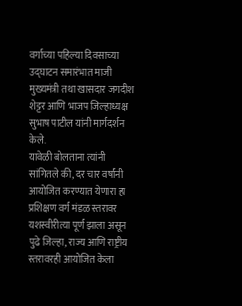वर्गाच्या पहिल्या दिवसाच्या उद्घाटन समारंभात माजी मुख्यमंत्री तथा खासदार जगदीश शेट्टर आणि भाजप जिल्हाध्यक्ष सुभाष पाटील यांनी मार्गदर्शन केले.
यावेळी बोलताना त्यांनी सांगितले की, दर चार वर्षांनी आयोजित करण्यात येणारा हा प्रशिक्षण वर्ग मंडळ स्तरावर यशस्वीरीत्या पूर्ण झाला असून पुढे जिल्हा, राज्य आणि राष्ट्रीय स्तरावरही आयोजित केला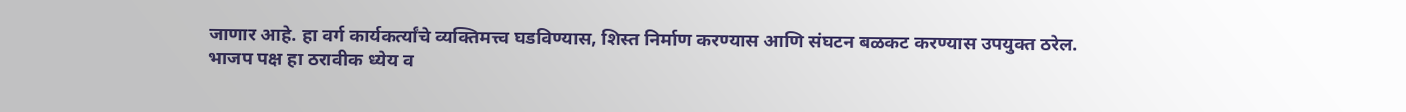जाणार आहे. हा वर्ग कार्यकर्त्यांचे व्यक्तिमत्त्व घडविण्यास, शिस्त निर्माण करण्यास आणि संघटन बळकट करण्यास उपयुक्त ठरेल.
भाजप पक्ष हा ठरावीक ध्येय व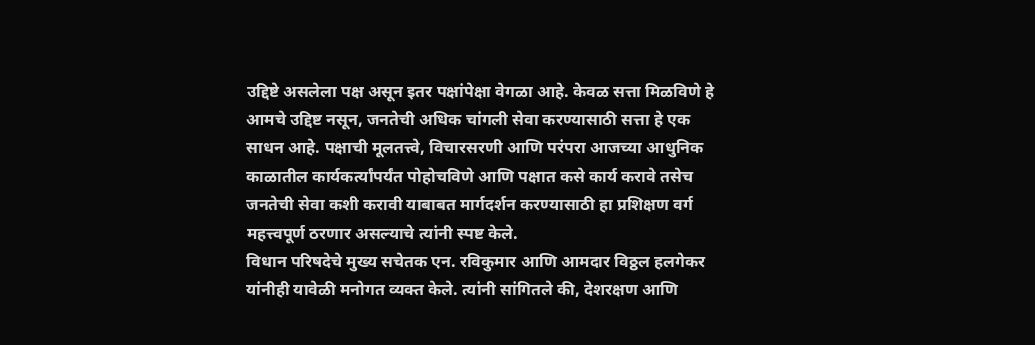उद्दिष्टे असलेला पक्ष असून इतर पक्षांपेक्षा वेगळा आहे. केवळ सत्ता मिळविणे हे आमचे उद्दिष्ट नसून, जनतेची अधिक चांगली सेवा करण्यासाठी सत्ता हे एक साधन आहे. पक्षाची मूलतत्त्वे, विचारसरणी आणि परंपरा आजच्या आधुनिक काळातील कार्यकर्त्यांपर्यंत पोहोचविणे आणि पक्षात कसे कार्य करावे तसेच जनतेची सेवा कशी करावी याबाबत मार्गदर्शन करण्यासाठी हा प्रशिक्षण वर्ग महत्त्वपूर्ण ठरणार असल्याचे त्यांनी स्पष्ट केले.
विधान परिषदेचे मुख्य सचेतक एन. रविकुमार आणि आमदार विठ्ठल हलगेकर यांनीही यावेळी मनोगत व्यक्त केले. त्यांनी सांगितले की, देशरक्षण आणि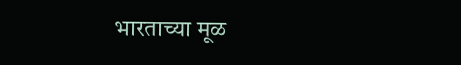भारताच्या मूळ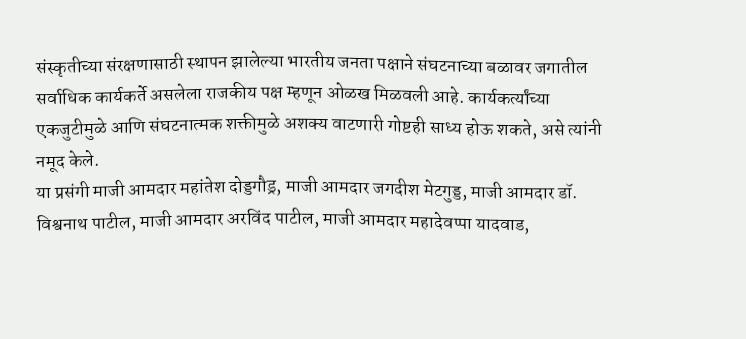संस्कृतीच्या संरक्षणासाठी स्थापन झालेल्या भारतीय जनता पक्षाने संघटनाच्या बळावर जगातील सर्वाधिक कार्यकर्ते असलेला राजकीय पक्ष म्हणून ओळख मिळवली आहे. कार्यकर्त्यांच्या एकजुटीमुळे आणि संघटनात्मक शक्तीमुळे अशक्य वाटणारी गोष्टही साध्य होऊ शकते, असे त्यांनी नमूद केले.
या प्रसंगी माजी आमदार महांतेश दोड्डगौड्र, माजी आमदार जगदीश मेटगुड्ड, माजी आमदार डॉ. विश्वनाथ पाटील, माजी आमदार अरविंद पाटील, माजी आमदार महादेवप्पा यादवाड,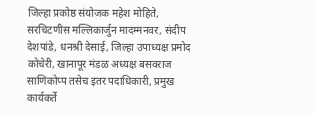जिल्हा प्रकोष्ठ संयोजक महेश मोहिते, सरचिटणीस मल्लिकार्जुन मादम्मनवर, संदीप देशपांडे, धनश्री देसाई, जिल्हा उपाध्यक्ष प्रमोद कोचेरी, खानापूर मंडळ अध्यक्ष बसवराज साणिकोप्प तसेच इतर पदाधिकारी, प्रमुख कार्यकर्ते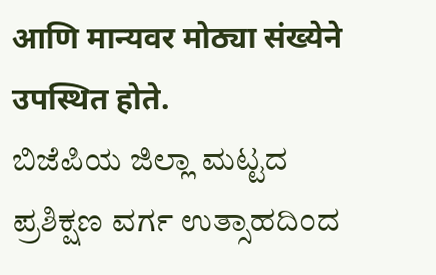आणि मान्यवर मोठ्या संख्येने उपस्थित होते.
ಬಿಜೆಪಿಯ ಜಿಲ್ಲಾ ಮಟ್ಟದ ಪ್ರಶಿಕ್ಷಣ ವರ್ಗ ಉತ್ಸಾಹದಿಂದ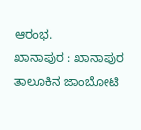ಆರಂಭ.
ಖಾನಾಪುರ : ಖಾನಾಪುರ ತಾಲೂಕಿನ ಜಾಂಬೋಟಿ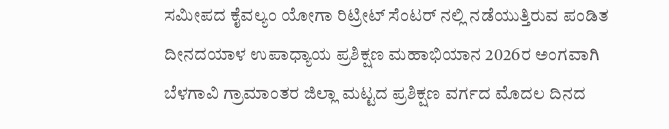ಸಮೀಪದ ಕೈವಲ್ಯಂ ಯೋಗಾ ರಿಟ್ರೀಟ್ ಸೆಂಟರ್ ನಲ್ಲಿ ನಡೆಯುತ್ತಿರುವ ಪಂಡಿತ ದೀನದಯಾಳ ಉಪಾಧ್ಯಾಯ ಪ್ರಶಿಕ್ಷಣ ಮಹಾಭಿಯಾನ 2026ರ ಅಂಗವಾಗಿ ಬೆಳಗಾವಿ ಗ್ರಾಮಾಂತರ ಜಿಲ್ಲಾ ಮಟ್ಟದ ಪ್ರಶಿಕ್ಷಣ ವರ್ಗದ ಮೊದಲ ದಿನದ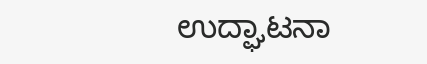ಉದ್ಘಾಟನಾ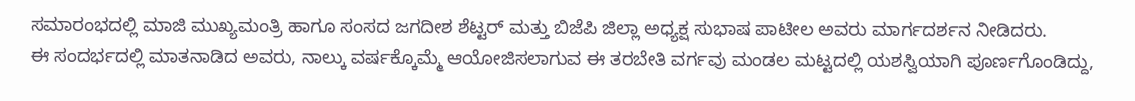ಸಮಾರಂಭದಲ್ಲಿ ಮಾಜಿ ಮುಖ್ಯಮಂತ್ರಿ ಹಾಗೂ ಸಂಸದ ಜಗದೀಶ ಶೆಟ್ಟರ್ ಮತ್ತು ಬಿಜೆಪಿ ಜಿಲ್ಲಾ ಅಧ್ಯಕ್ಷ ಸುಭಾಷ ಪಾಟೀಲ ಅವರು ಮಾರ್ಗದರ್ಶನ ನೀಡಿದರು.
ಈ ಸಂದರ್ಭದಲ್ಲಿ ಮಾತನಾಡಿದ ಅವರು, ನಾಲ್ಕು ವರ್ಷಕ್ಕೊಮ್ಮೆ ಆಯೋಜಿಸಲಾಗುವ ಈ ತರಬೇತಿ ವರ್ಗವು ಮಂಡಲ ಮಟ್ಟದಲ್ಲಿ ಯಶಸ್ವಿಯಾಗಿ ಪೂರ್ಣಗೊಂಡಿದ್ದು,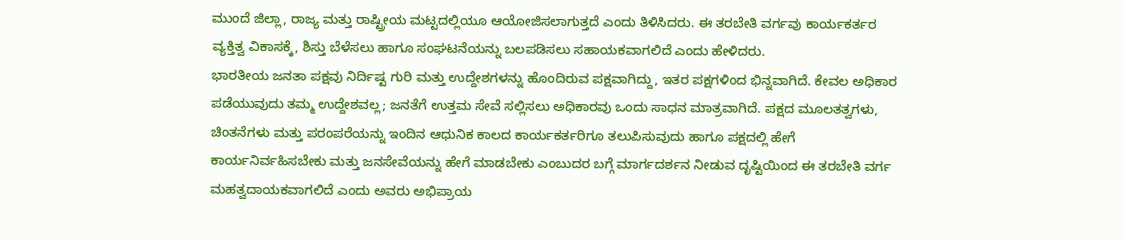ಮುಂದೆ ಜಿಲ್ಲಾ, ರಾಜ್ಯ ಮತ್ತು ರಾಷ್ಟ್ರೀಯ ಮಟ್ಟದಲ್ಲಿಯೂ ಆಯೋಜಿಸಲಾಗುತ್ತದೆ ಎಂದು ತಿಳಿಸಿದರು. ಈ ತರಬೇತಿ ವರ್ಗವು ಕಾರ್ಯಕರ್ತರ ವ್ಯಕ್ತಿತ್ವ ವಿಕಾಸಕ್ಕೆ, ಶಿಸ್ತು ಬೆಳೆಸಲು ಹಾಗೂ ಸಂಘಟನೆಯನ್ನು ಬಲಪಡಿಸಲು ಸಹಾಯಕವಾಗಲಿದೆ ಎಂದು ಹೇಳಿದರು.
ಭಾರತೀಯ ಜನತಾ ಪಕ್ಷವು ನಿರ್ದಿಷ್ಟ ಗುರಿ ಮತ್ತು ಉದ್ದೇಶಗಳನ್ನು ಹೊಂದಿರುವ ಪಕ್ಷವಾಗಿದ್ದು, ಇತರ ಪಕ್ಷಗಳಿಂದ ಭಿನ್ನವಾಗಿದೆ. ಕೇವಲ ಅಧಿಕಾರ ಪಡೆಯುವುದು ತಮ್ಮ ಉದ್ದೇಶವಲ್ಲ; ಜನತೆಗೆ ಉತ್ತಮ ಸೇವೆ ಸಲ್ಲಿಸಲು ಅಧಿಕಾರವು ಒಂದು ಸಾಧನ ಮಾತ್ರವಾಗಿದೆ. ಪಕ್ಷದ ಮೂಲತತ್ವಗಳು, ಚಿಂತನೆಗಳು ಮತ್ತು ಪರಂಪರೆಯನ್ನು ಇಂದಿನ ಆಧುನಿಕ ಕಾಲದ ಕಾರ್ಯಕರ್ತರಿಗೂ ತಲುಪಿಸುವುದು ಹಾಗೂ ಪಕ್ಷದಲ್ಲಿ ಹೇಗೆ ಕಾರ್ಯನಿರ್ವಹಿಸಬೇಕು ಮತ್ತು ಜನಸೇವೆಯನ್ನು ಹೇಗೆ ಮಾಡಬೇಕು ಎಂಬುದರ ಬಗ್ಗೆ ಮಾರ್ಗದರ್ಶನ ನೀಡುವ ದೃಷ್ಟಿಯಿಂದ ಈ ತರಬೇತಿ ವರ್ಗ ಮಹತ್ವದಾಯಕವಾಗಲಿದೆ ಎಂದು ಅವರು ಅಭಿಪ್ರಾಯ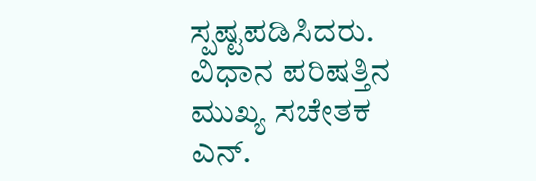ಸ್ಪಷ್ಟಪಡಿಸಿದರು.
ವಿಧಾನ ಪರಿಷತ್ತಿನ ಮುಖ್ಯ ಸಚೇತಕ ಎನ್.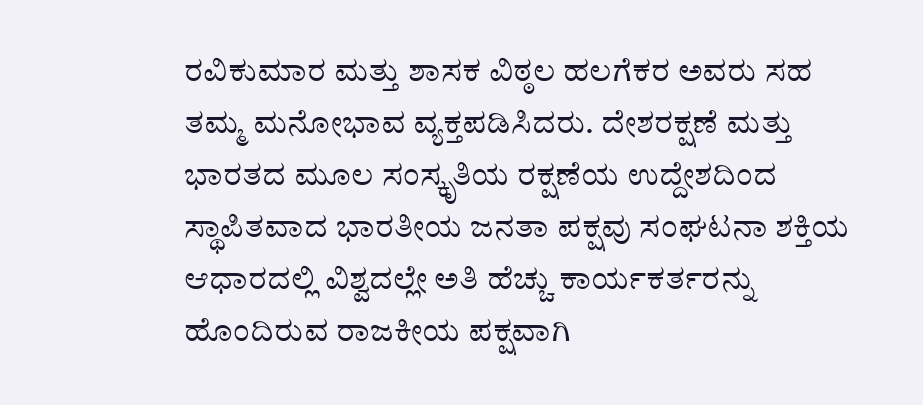ರವಿಕುಮಾರ ಮತ್ತು ಶಾಸಕ ವಿಠ್ಠಲ ಹಲಗೆಕರ ಅವರು ಸಹ ತಮ್ಮ ಮನೋಭಾವ ವ್ಯಕ್ತಪಡಿಸಿದರು. ದೇಶರಕ್ಷಣೆ ಮತ್ತು ಭಾರತದ ಮೂಲ ಸಂಸ್ಕೃತಿಯ ರಕ್ಷಣೆಯ ಉದ್ದೇಶದಿಂದ ಸ್ಥಾಪಿತವಾದ ಭಾರತೀಯ ಜನತಾ ಪಕ್ಷವು ಸಂಘಟನಾ ಶಕ್ತಿಯ ಆಧಾರದಲ್ಲಿ ವಿಶ್ವದಲ್ಲೇ ಅತಿ ಹೆಚ್ಚು ಕಾರ್ಯಕರ್ತರನ್ನು ಹೊಂದಿರುವ ರಾಜಕೀಯ ಪಕ್ಷವಾಗಿ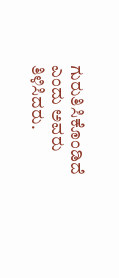ಗುರುತಿಸಿಕೊಂಡಿದೆ ಎಂದು ಅವರು ತಿಳಿಸಿದರು.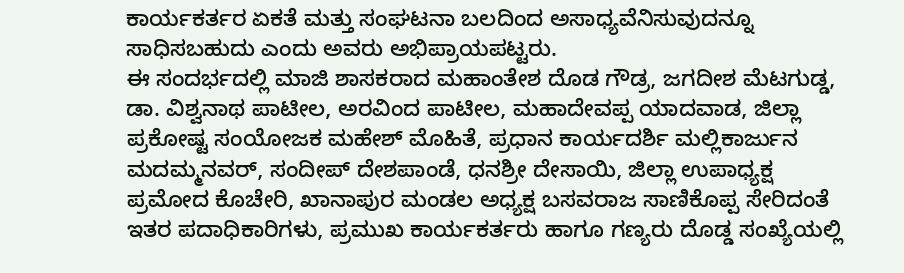ಕಾರ್ಯಕರ್ತರ ಏಕತೆ ಮತ್ತು ಸಂಘಟನಾ ಬಲದಿಂದ ಅಸಾಧ್ಯವೆನಿಸುವುದನ್ನೂ ಸಾಧಿಸಬಹುದು ಎಂದು ಅವರು ಅಭಿಪ್ರಾಯಪಟ್ಟರು.
ಈ ಸಂದರ್ಭದಲ್ಲಿ ಮಾಜಿ ಶಾಸಕರಾದ ಮಹಾಂತೇಶ ದೊಡ ಗೌಡ್ರ, ಜಗದೀಶ ಮೆಟಗುಡ್ಡ, ಡಾ. ವಿಶ್ವನಾಥ ಪಾಟೀಲ, ಅರವಿಂದ ಪಾಟೀಲ, ಮಹಾದೇವಪ್ಪ ಯಾದವಾಡ, ಜಿಲ್ಲಾ ಪ್ರಕೋಷ್ಟ ಸಂಯೋಜಕ ಮಹೇಶ್ ಮೊಹಿತೆ, ಪ್ರಧಾನ ಕಾರ್ಯದರ್ಶಿ ಮಲ್ಲಿಕಾರ್ಜುನ ಮದಮ್ಮನವರ್, ಸಂದೀಪ್ ದೇಶಪಾಂಡೆ, ಧನಶ್ರೀ ದೇಸಾಯಿ, ಜಿಲ್ಲಾ ಉಪಾಧ್ಯಕ್ಷ ಪ್ರಮೋದ ಕೊಚೇರಿ, ಖಾನಾಪುರ ಮಂಡಲ ಅಧ್ಯಕ್ಷ ಬಸವರಾಜ ಸಾಣಿಕೊಪ್ಪ ಸೇರಿದಂತೆ ಇತರ ಪದಾಧಿಕಾರಿಗಳು, ಪ್ರಮುಖ ಕಾರ್ಯಕರ್ತರು ಹಾಗೂ ಗಣ್ಯರು ದೊಡ್ಡ ಸಂಖ್ಯೆಯಲ್ಲಿ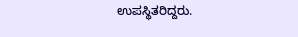ಉಪಸ್ಥಿತರಿದ್ದರು.